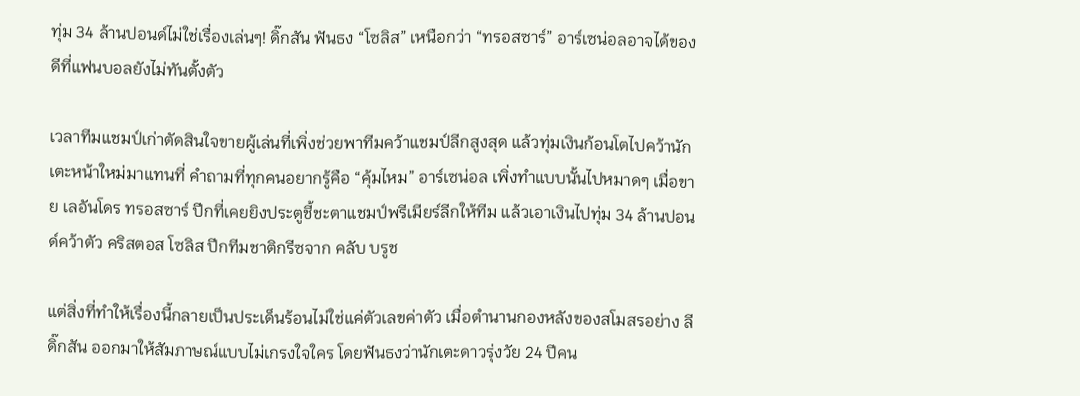ทุ่ม 34 ล้านปอนด์ไม่ใช่เรื่องเล่นๆ! ดิ๊กสัน ฟันธง “โซลิส” เหนือกว่า “ทรอสซาร์” อาร์เซน่อลอาจได้ของดีที่แฟนบอลยังไม่ทันตั้งตัว

เวลาทีมแชมป์เก่าตัดสินใจขายผู้เล่นที่เพิ่งช่วยพาทีมคว้าแชมป์ลีกสูงสุด แล้วทุ่มเงินก้อนโตไปคว้านักเตะหน้าใหม่มาแทนที่ คำถามที่ทุกคนอยากรู้คือ “คุ้มไหม” อาร์เซน่อล เพิ่งทำแบบนั้นไปหมาดๆ เมื่อขาย เลอันโดร ทรอสซาร์ ปีกที่เคยยิงประตูชี้ชะตาแชมป์พรีเมียร์ลีกให้ทีม แล้วเอาเงินไปทุ่ม 34 ล้านปอนด์คว้าตัว คริสตอส โซลิส ปีกทีมชาติกรีซจาก คลับ บรูช

แต่สิ่งที่ทำให้เรื่องนี้กลายเป็นประเด็นร้อนไม่ใช่แค่ตัวเลขค่าตัว เมื่อตำนานกองหลังของสโมสรอย่าง ลี ดิ๊กสัน ออกมาให้สัมภาษณ์แบบไม่เกรงใจใคร โดยฟันธงว่านักเตะดาวรุ่งวัย 24 ปีคน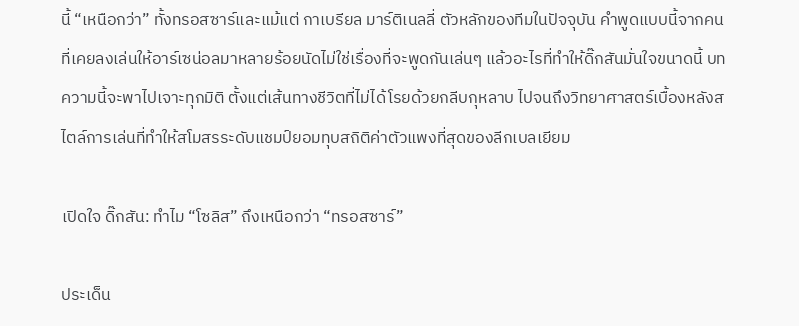นี้ “เหนือกว่า” ทั้งทรอสซาร์และแม้แต่ กาเบรียล มาร์ติเนลลี่ ตัวหลักของทีมในปัจจุบัน คำพูดแบบนี้จากคนที่เคยลงเล่นให้อาร์เซน่อลมาหลายร้อยนัดไม่ใช่เรื่องที่จะพูดกันเล่นๆ แล้วอะไรที่ทำให้ดิ๊กสันมั่นใจขนาดนี้ บทความนี้จะพาไปเจาะทุกมิติ ตั้งแต่เส้นทางชีวิตที่ไม่ได้โรยด้วยกลีบกุหลาบ ไปจนถึงวิทยาศาสตร์เบื้องหลังสไตล์การเล่นที่ทำให้สโมสรระดับแชมป์ยอมทุบสถิติค่าตัวแพงที่สุดของลีกเบลเยียม

เปิดใจ ดิ๊กสัน: ทำไม “โซลิส” ถึงเหนือกว่า “ทรอสซาร์”

ประเด็น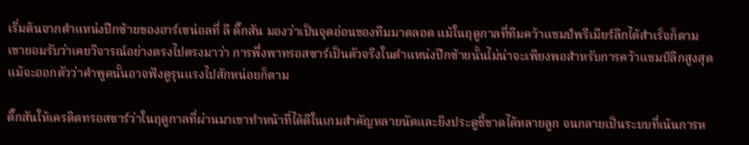เริ่มต้นจากตำแหน่งปีกซ้ายของอาร์เซน่อลที่ ลี ดิ๊กสัน มองว่าเป็นจุดอ่อนของทีมมาตลอด แม้ในฤดูกาลที่ทีมคว้าแชมป์พรีเมียร์ลีกได้สำเร็จก็ตาม เขายอมรับว่าเคยวิจารณ์อย่างตรงไปตรงมาว่า การพึ่งพาทรอสซาร์เป็นตัวจริงในตำแหน่งปีกซ้ายนั้นไม่น่าจะเพียงพอสำหรับการคว้าแชมป์ลีกสูงสุด แม้จะออกตัวว่าคำพูดนั้นอาจฟังดูรุนแรงไปสักหน่อยก็ตาม

ดิ๊กสันให้เครดิตทรอสซาร์ว่าในฤดูกาลที่ผ่านมาเขาทำหน้าที่ได้ดีในเกมสำคัญหลายนัดและยิงประตูชี้ขาดได้หลายลูก จนกลายเป็นระบบที่เน้นการห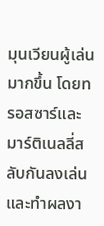มุนเวียนผู้เล่นมากขึ้น โดยทรอสซาร์และมาร์ติเนลลี่สลับกันลงเล่นและทำผลงา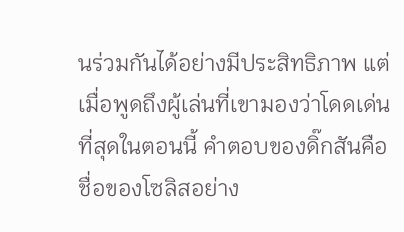นร่วมกันได้อย่างมีประสิทธิภาพ แต่เมื่อพูดถึงผู้เล่นที่เขามองว่าโดดเด่นที่สุดในตอนนี้ คำตอบของดิ๊กสันคือชื่อของโซลิสอย่าง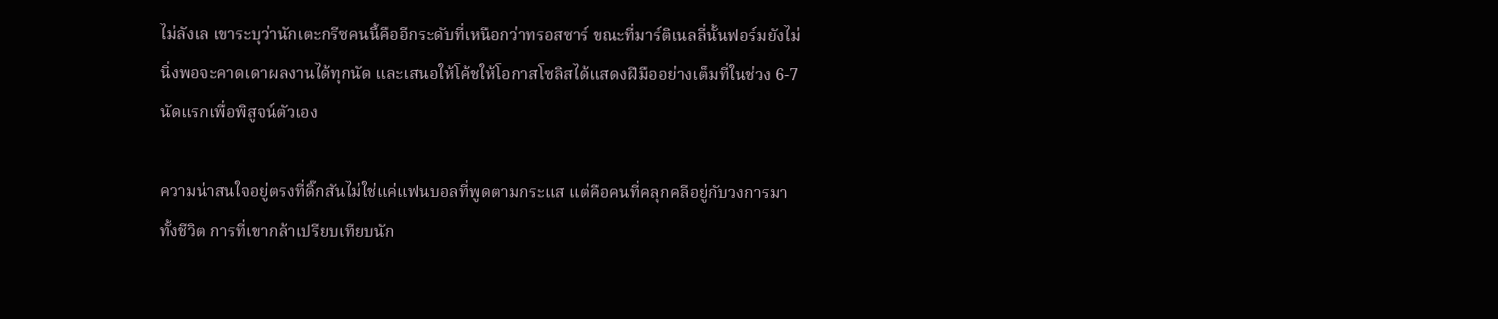ไม่ลังเล เขาระบุว่านักเตะกรีซคนนี้คืออีกระดับที่เหนือกว่าทรอสซาร์ ขณะที่มาร์ติเนลลี่นั้นฟอร์มยังไม่นิ่งพอจะคาดเดาผลงานได้ทุกนัด และเสนอให้โค้ชให้โอกาสโซลิสได้แสดงฝีมืออย่างเต็มที่ในช่วง 6-7 นัดแรกเพื่อพิสูจน์ตัวเอง

ความน่าสนใจอยู่ตรงที่ดิ๊กสันไม่ใช่แค่แฟนบอลที่พูดตามกระแส แต่คือคนที่คลุกคลีอยู่กับวงการมาทั้งชีวิต การที่เขากล้าเปรียบเทียบนัก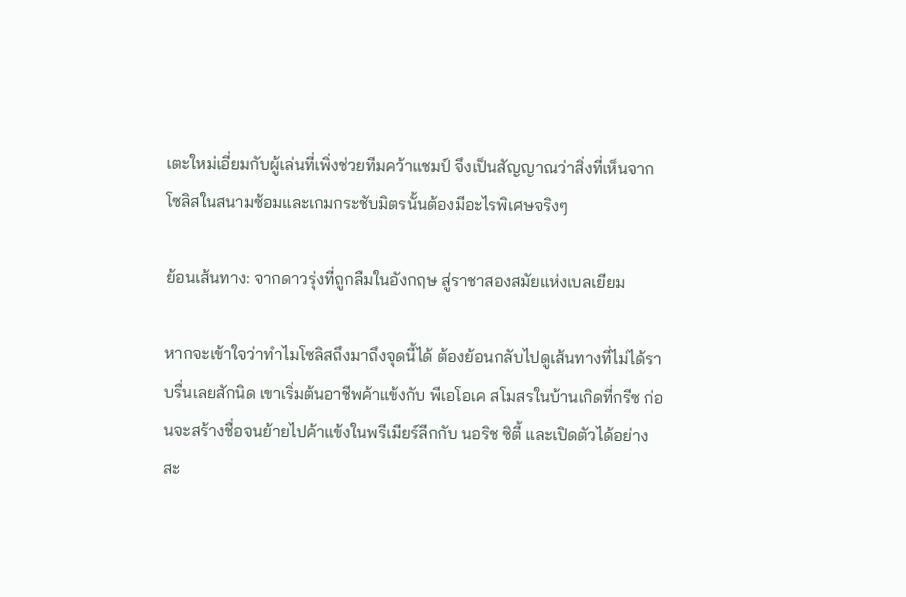เตะใหม่เอี่ยมกับผู้เล่นที่เพิ่งช่วยทีมคว้าแชมป์ จึงเป็นสัญญาณว่าสิ่งที่เห็นจากโซลิสในสนามซ้อมและเกมกระชับมิตรนั้นต้องมีอะไรพิเศษจริงๆ

ย้อนเส้นทาง: จากดาวรุ่งที่ถูกลืมในอังกฤษ สู่ราชาสองสมัยแห่งเบลเยียม

หากจะเข้าใจว่าทำไมโซลิสถึงมาถึงจุดนี้ได้ ต้องย้อนกลับไปดูเส้นทางที่ไม่ได้ราบรื่นเลยสักนิด เขาเริ่มต้นอาชีพค้าแข้งกับ พีเอโอเค สโมสรในบ้านเกิดที่กรีซ ก่อนจะสร้างชื่อจนย้ายไปค้าแข้งในพรีเมียร์ลีกกับ นอริช ซิตี้ และเปิดตัวได้อย่างสะ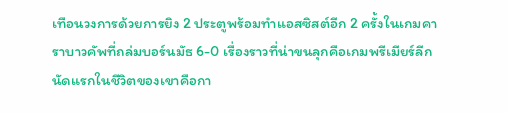เทือนวงการด้วยการยิง 2 ประตูพร้อมทำแอสซิสต์อีก 2 ครั้งในเกมคาราบาวคัพที่ถล่มบอร์นมัธ 6-0 เรื่องราวที่น่าขนลุกคือเกมพรีเมียร์ลีกนัดแรกในชีวิตของเขาคือกา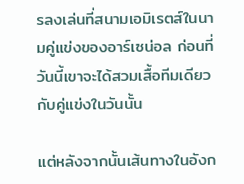รลงเล่นที่สนามเอมิเรตส์ในนามคู่แข่งของอาร์เซน่อล ก่อนที่วันนี้เขาจะได้สวมเสื้อทีมเดียวกับคู่แข่งในวันนั้น

แต่หลังจากนั้นเส้นทางในอังก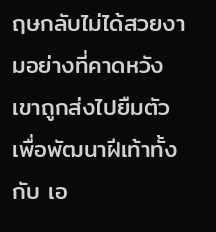ฤษกลับไม่ได้สวยงามอย่างที่คาดหวัง เขาถูกส่งไปยืมตัวเพื่อพัฒนาฝีเท้าทั้งกับ เอ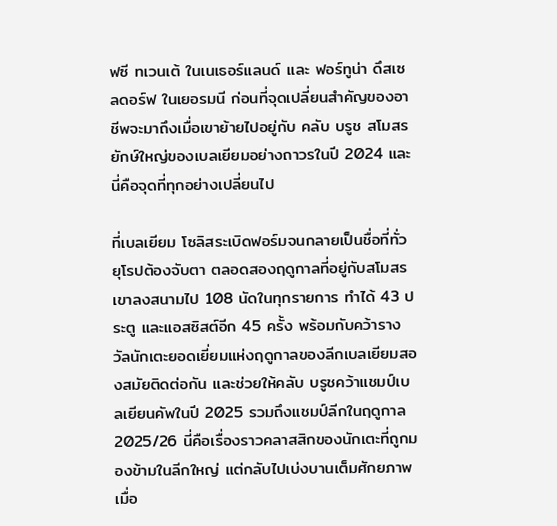ฟซี ทเวนเต้ ในเนเธอร์แลนด์ และ ฟอร์ทูน่า ดึสเซลดอร์ฟ ในเยอรมนี ก่อนที่จุดเปลี่ยนสำคัญของอาชีพจะมาถึงเมื่อเขาย้ายไปอยู่กับ คลับ บรูช สโมสรยักษ์ใหญ่ของเบลเยียมอย่างถาวรในปี 2024 และนี่คือจุดที่ทุกอย่างเปลี่ยนไป

ที่เบลเยียม โซลิสระเบิดฟอร์มจนกลายเป็นชื่อที่ทั่วยุโรปต้องจับตา ตลอดสองฤดูกาลที่อยู่กับสโมสรเขาลงสนามไป 108 นัดในทุกรายการ ทำได้ 43 ประตู และแอสซิสต์อีก 45 ครั้ง พร้อมกับคว้ารางวัลนักเตะยอดเยี่ยมแห่งฤดูกาลของลีกเบลเยียมสองสมัยติดต่อกัน และช่วยให้คลับ บรูชคว้าแชมป์เบลเยียนคัพในปี 2025 รวมถึงแชมป์ลีกในฤดูกาล 2025/26 นี่คือเรื่องราวคลาสสิกของนักเตะที่ถูกมองข้ามในลีกใหญ่ แต่กลับไปเบ่งบานเต็มศักยภาพเมื่อ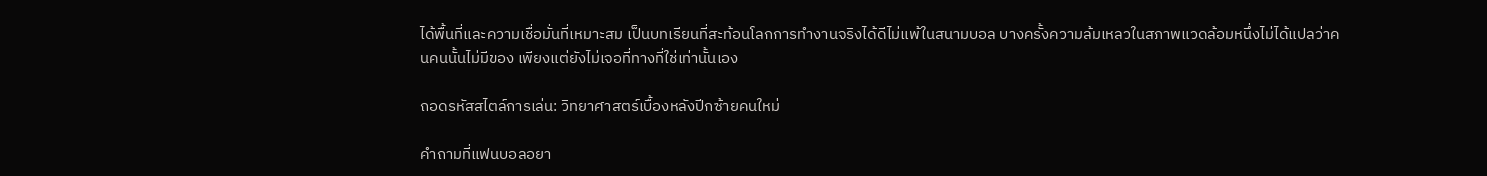ได้พื้นที่และความเชื่อมั่นที่เหมาะสม เป็นบทเรียนที่สะท้อนโลกการทำงานจริงได้ดีไม่แพ้ในสนามบอล บางครั้งความล้มเหลวในสภาพแวดล้อมหนึ่งไม่ได้แปลว่าคนคนนั้นไม่มีของ เพียงแต่ยังไม่เจอที่ทางที่ใช่เท่านั้นเอง

ถอดรหัสสไตล์การเล่น: วิทยาศาสตร์เบื้องหลังปีกซ้ายคนใหม่

คำถามที่แฟนบอลอยา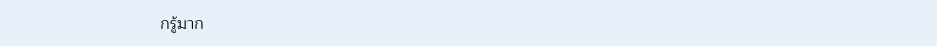กรู้มาก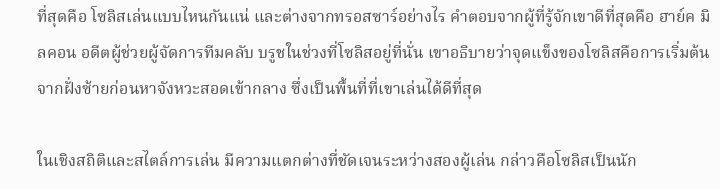ที่สุดคือ โซลิสเล่นแบบไหนกันแน่ และต่างจากทรอสซาร์อย่างไร คำตอบจากผู้ที่รู้จักเขาดีที่สุดคือ ฮาย์ค มิลคอน อดีตผู้ช่วยผู้จัดการทีมคลับ บรูชในช่วงที่โซลิสอยู่ที่นั่น เขาอธิบายว่าจุดแข็งของโซลิสคือการเริ่มต้นจากฝั่งซ้ายก่อนหาจังหวะสอดเข้ากลาง ซึ่งเป็นพื้นที่ที่เขาเล่นได้ดีที่สุด

ในเชิงสถิติและสไตล์การเล่น มีความแตกต่างที่ชัดเจนระหว่างสองผู้เล่น กล่าวคือโซลิสเป็นนัก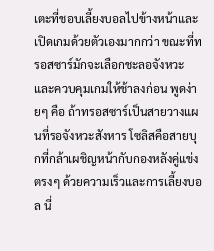เตะที่ชอบเลี้ยงบอลไปข้างหน้าและเปิดเกมด้วยตัวเองมากกว่า ขณะที่ทรอสซาร์มักจะเลือกชะลอจังหวะและควบคุมเกมให้ช้าลงก่อน พูดง่ายๆ คือ ถ้าทรอสซาร์เป็นสายวางแผนที่รอจังหวะสังหาร โซลิสคือสายบุกที่กล้าเผชิญหน้ากับกองหลังคู่แข่งตรงๆ ด้วยความเร็วและการเลี้ยงบอล นี่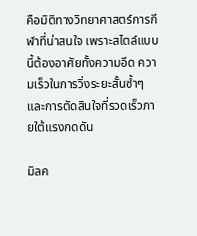คือมิติทางวิทยาศาสตร์การกีฬาที่น่าสนใจ เพราะสไตล์แบบนี้ต้องอาศัยทั้งความอึด ความเร็วในการวิ่งระยะสั้นซ้ำๆ และการตัดสินใจที่รวดเร็วภายใต้แรงกดดัน

มิลค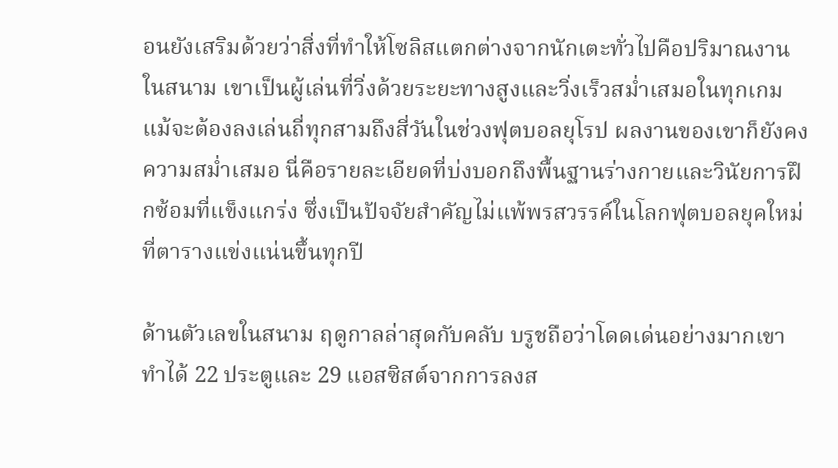อนยังเสริมด้วยว่าสิ่งที่ทำให้โซลิสแตกต่างจากนักเตะทั่วไปคือปริมาณงานในสนาม เขาเป็นผู้เล่นที่วิ่งด้วยระยะทางสูงและวิ่งเร็วสม่ำเสมอในทุกเกม แม้จะต้องลงเล่นถี่ทุกสามถึงสี่วันในช่วงฟุตบอลยุโรป ผลงานของเขาก็ยังคงความสม่ำเสมอ นี่คือรายละเอียดที่บ่งบอกถึงพื้นฐานร่างกายและวินัยการฝึกซ้อมที่แข็งแกร่ง ซึ่งเป็นปัจจัยสำคัญไม่แพ้พรสวรรค์ในโลกฟุตบอลยุคใหม่ที่ตารางแข่งแน่นขึ้นทุกปี

ด้านตัวเลขในสนาม ฤดูกาลล่าสุดกับคลับ บรูชถือว่าโดดเด่นอย่างมากเขาทำได้ 22 ประตูและ 29 แอสซิสต์จากการลงส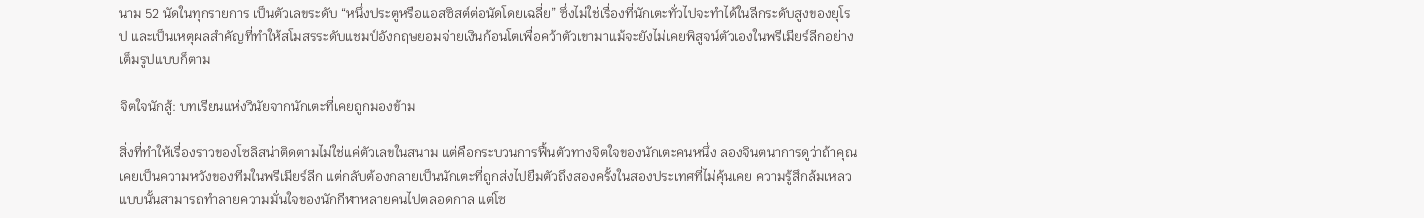นาม 52 นัดในทุกรายการ เป็นตัวเลขระดับ “หนึ่งประตูหรือแอสซิสต์ต่อนัดโดยเฉลี่ย” ซึ่งไม่ใช่เรื่องที่นักเตะทั่วไปจะทำได้ในลีกระดับสูงของยุโรป และเป็นเหตุผลสำคัญที่ทำให้สโมสรระดับแชมป์อังกฤษยอมจ่ายเงินก้อนโตเพื่อคว้าตัวเขามาแม้จะยังไม่เคยพิสูจน์ตัวเองในพรีเมียร์ลีกอย่างเต็มรูปแบบก็ตาม

จิตใจนักสู้: บทเรียนแห่งวินัยจากนักเตะที่เคยถูกมองข้าม

สิ่งที่ทำให้เรื่องราวของโซลิสน่าติดตามไม่ใช่แค่ตัวเลขในสนาม แต่คือกระบวนการฟื้นตัวทางจิตใจของนักเตะคนหนึ่ง ลองจินตนาการดูว่าถ้าคุณเคยเป็นความหวังของทีมในพรีเมียร์ลีก แต่กลับต้องกลายเป็นนักเตะที่ถูกส่งไปยืมตัวถึงสองครั้งในสองประเทศที่ไม่คุ้นเคย ความรู้สึกล้มเหลวแบบนั้นสามารถทำลายความมั่นใจของนักกีฬาหลายคนไปตลอดกาล แต่โซ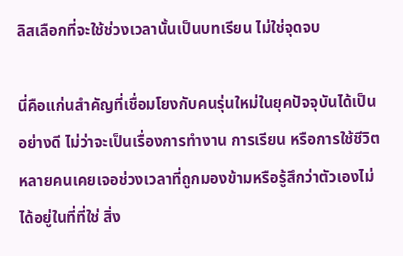ลิสเลือกที่จะใช้ช่วงเวลานั้นเป็นบทเรียน ไม่ใช่จุดจบ

นี่คือแก่นสำคัญที่เชื่อมโยงกับคนรุ่นใหม่ในยุคปัจจุบันได้เป็นอย่างดี ไม่ว่าจะเป็นเรื่องการทำงาน การเรียน หรือการใช้ชีวิต หลายคนเคยเจอช่วงเวลาที่ถูกมองข้ามหรือรู้สึกว่าตัวเองไม่ได้อยู่ในที่ที่ใช่ สิ่ง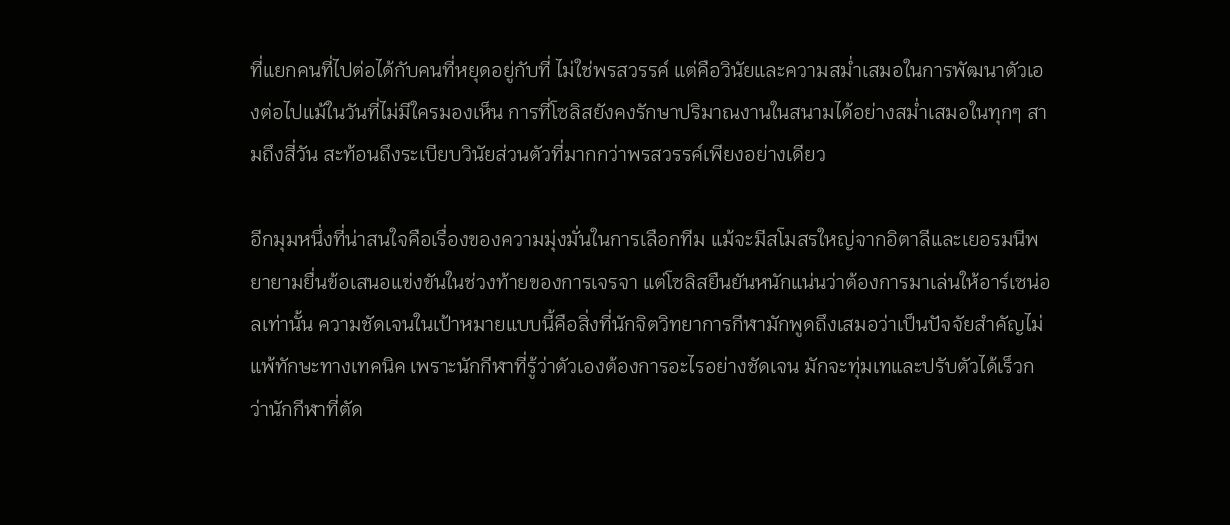ที่แยกคนที่ไปต่อได้กับคนที่หยุดอยู่กับที่ ไม่ใช่พรสวรรค์ แต่คือวินัยและความสม่ำเสมอในการพัฒนาตัวเองต่อไปแม้ในวันที่ไม่มีใครมองเห็น การที่โซลิสยังคงรักษาปริมาณงานในสนามได้อย่างสม่ำเสมอในทุกๆ สามถึงสี่วัน สะท้อนถึงระเบียบวินัยส่วนตัวที่มากกว่าพรสวรรค์เพียงอย่างเดียว

อีกมุมหนึ่งที่น่าสนใจคือเรื่องของความมุ่งมั่นในการเลือกทีม แม้จะมีสโมสรใหญ่จากอิตาลีและเยอรมนีพยายามยื่นข้อเสนอแข่งขันในช่วงท้ายของการเจรจา แต่โซลิสยืนยันหนักแน่นว่าต้องการมาเล่นให้อาร์เซน่อลเท่านั้น ความชัดเจนในเป้าหมายแบบนี้คือสิ่งที่นักจิตวิทยาการกีฬามักพูดถึงเสมอว่าเป็นปัจจัยสำคัญไม่แพ้ทักษะทางเทคนิค เพราะนักกีฬาที่รู้ว่าตัวเองต้องการอะไรอย่างชัดเจน มักจะทุ่มเทและปรับตัวได้เร็วกว่านักกีฬาที่ตัด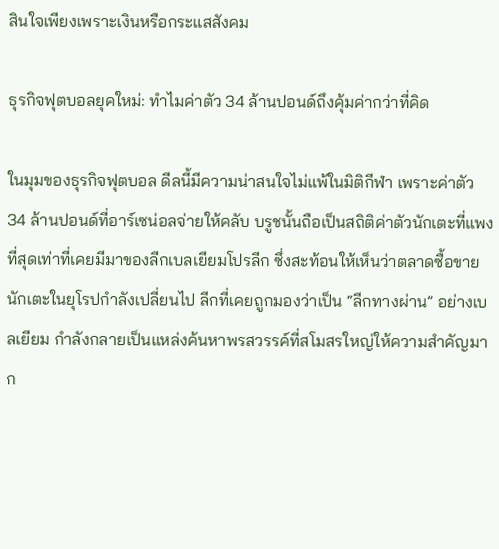สินใจเพียงเพราะเงินหรือกระแสสังคม

ธุรกิจฟุตบอลยุคใหม่: ทำไมค่าตัว 34 ล้านปอนด์ถึงคุ้มค่ากว่าที่คิด

ในมุมของธุรกิจฟุตบอล ดีลนี้มีความน่าสนใจไม่แพ้ในมิติกีฬา เพราะค่าตัว 34 ล้านปอนด์ที่อาร์เซน่อลจ่ายให้คลับ บรูชนั้นถือเป็นสถิติค่าตัวนักเตะที่แพงที่สุดเท่าที่เคยมีมาของลีกเบลเยียมโปรลีก ซึ่งสะท้อนให้เห็นว่าตลาดซื้อขายนักเตะในยุโรปกำลังเปลี่ยนไป ลีกที่เคยถูกมองว่าเป็น “ลีกทางผ่าน” อย่างเบลเยียม กำลังกลายเป็นแหล่งค้นหาพรสวรรค์ที่สโมสรใหญ่ให้ความสำคัญมาก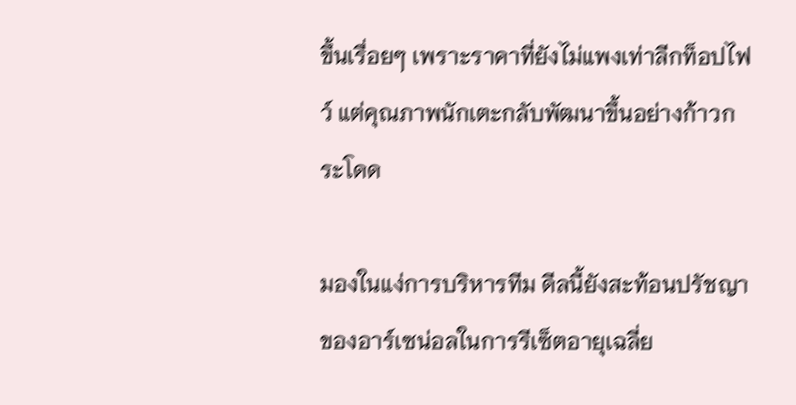ขึ้นเรื่อยๆ เพราะราคาที่ยังไม่แพงเท่าลีกท็อปไฟว์ แต่คุณภาพนักเตะกลับพัฒนาขึ้นอย่างก้าวกระโดด

มองในแง่การบริหารทีม ดีลนี้ยังสะท้อนปรัชญาของอาร์เซน่อลในการรีเซ็ตอายุเฉลี่ย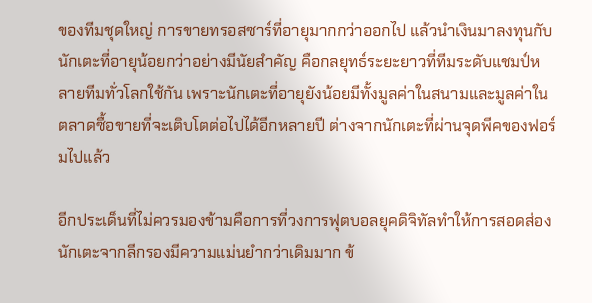ของทีมชุดใหญ่ การขายทรอสซาร์ที่อายุมากกว่าออกไป แล้วนำเงินมาลงทุนกับนักเตะที่อายุน้อยกว่าอย่างมีนัยสำคัญ คือกลยุทธ์ระยะยาวที่ทีมระดับแชมป์หลายทีมทั่วโลกใช้กัน เพราะนักเตะที่อายุยังน้อยมีทั้งมูลค่าในสนามและมูลค่าในตลาดซื้อขายที่จะเติบโตต่อไปได้อีกหลายปี ต่างจากนักเตะที่ผ่านจุดพีคของฟอร์มไปแล้ว

อีกประเด็นที่ไม่ควรมองข้ามคือการที่วงการฟุตบอลยุคดิจิทัลทำให้การสอดส่องนักเตะจากลีกรองมีความแม่นยำกว่าเดิมมาก ข้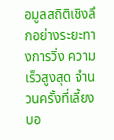อมูลสถิติเชิงลึกอย่างระยะทางการวิ่ง ความเร็วสูงสุด จำนวนครั้งที่เลี้ยงบอ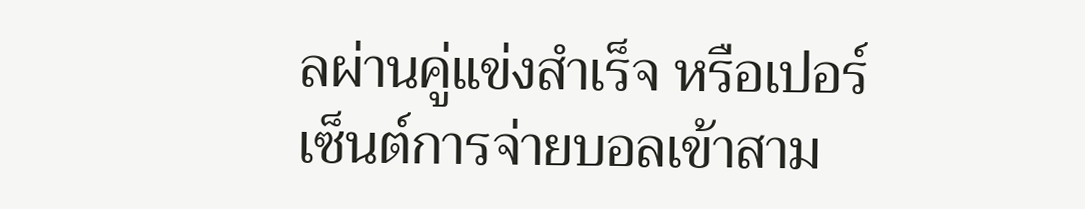ลผ่านคู่แข่งสำเร็จ หรือเปอร์เซ็นต์การจ่ายบอลเข้าสาม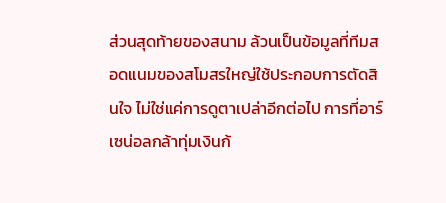ส่วนสุดท้ายของสนาม ล้วนเป็นข้อมูลที่ทีมสอดแนมของสโมสรใหญ่ใช้ประกอบการตัดสินใจ ไม่ใช่แค่การดูตาเปล่าอีกต่อไป การที่อาร์เซน่อลกล้าทุ่มเงินก้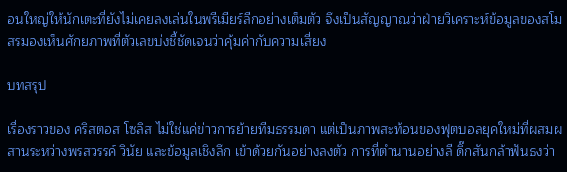อนใหญ่ให้นักเตะที่ยังไม่เคยลงเล่นในพรีเมียร์ลีกอย่างเต็มตัว จึงเป็นสัญญาณว่าฝ่ายวิเคราะห์ข้อมูลของสโมสรมองเห็นศักยภาพที่ตัวเลขบ่งชี้ชัดเจนว่าคุ้มค่ากับความเสี่ยง

บทสรุป

เรื่องราวของ คริสตอส โซลิส ไม่ใช่แค่ข่าวการย้ายทีมธรรมดา แต่เป็นภาพสะท้อนของฟุตบอลยุคใหม่ที่ผสมผสานระหว่างพรสวรรค์ วินัย และข้อมูลเชิงลึก เข้าด้วยกันอย่างลงตัว การที่ตำนานอย่างลี ดิ๊กสันกล้าฟันธงว่า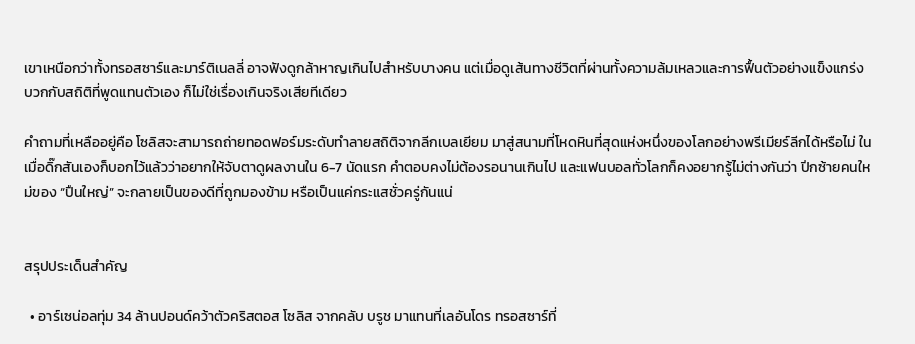เขาเหนือกว่าทั้งทรอสซาร์และมาร์ติเนลลี่ อาจฟังดูกล้าหาญเกินไปสำหรับบางคน แต่เมื่อดูเส้นทางชีวิตที่ผ่านทั้งความล้มเหลวและการฟื้นตัวอย่างแข็งแกร่ง บวกกับสถิติที่พูดแทนตัวเอง ก็ไม่ใช่เรื่องเกินจริงเสียทีเดียว

คำถามที่เหลืออยู่คือ โซลิสจะสามารถถ่ายทอดฟอร์มระดับทำลายสถิติจากลีกเบลเยียม มาสู่สนามที่โหดหินที่สุดแห่งหนึ่งของโลกอย่างพรีเมียร์ลีกได้หรือไม่ ในเมื่อดิ๊กสันเองก็บอกไว้แล้วว่าอยากให้จับตาดูผลงานใน 6-7 นัดแรก คำตอบคงไม่ต้องรอนานเกินไป และแฟนบอลทั่วโลกก็คงอยากรู้ไม่ต่างกันว่า ปีกซ้ายคนใหม่ของ “ปืนใหญ่” จะกลายเป็นของดีที่ถูกมองข้าม หรือเป็นแค่กระแสชั่วครู่กันแน่


สรุปประเด็นสำคัญ

  • อาร์เซน่อลทุ่ม 34 ล้านปอนด์คว้าตัวคริสตอส โซลิส จากคลับ บรูช มาแทนที่เลอันโดร ทรอสซาร์ที่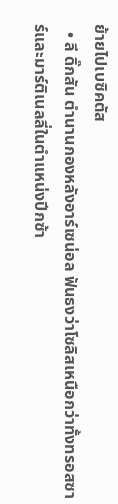ย้ายไปเบซิคตัส
  • ลี ดิ๊กสัน ตำนานกองหลังอาร์เซน่อล ฟันธงว่าโซลิสเหนือกว่าทั้งทรอสซาร์และมาร์ติเนลลี่ในตำแหน่งปีกซ้า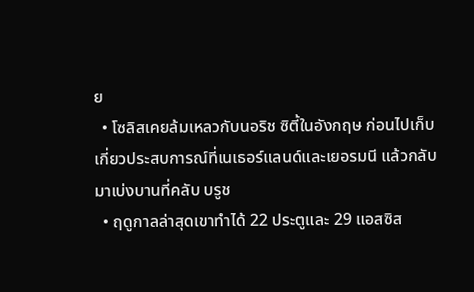ย
  • โซลิสเคยล้มเหลวกับนอริช ซิตี้ในอังกฤษ ก่อนไปเก็บเกี่ยวประสบการณ์ที่เนเธอร์แลนด์และเยอรมนี แล้วกลับมาเบ่งบานที่คลับ บรูช
  • ฤดูกาลล่าสุดเขาทำได้ 22 ประตูและ 29 แอสซิส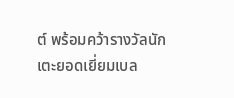ต์ พร้อมคว้ารางวัลนักเตะยอดเยี่ยมเบล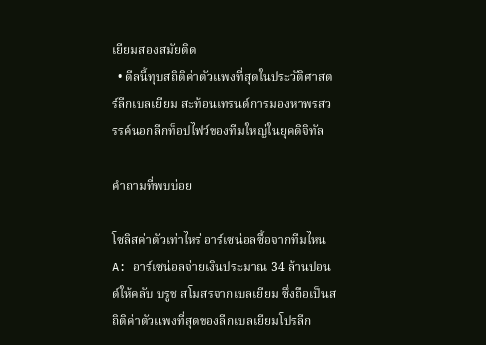เยียมสองสมัยติด
  • ดีลนี้ทุบสถิติค่าตัวแพงที่สุดในประวัติศาสตร์ลีกเบลเยียม สะท้อนเทรนด์การมองหาพรสวรรค์นอกลีกท็อปไฟว์ของทีมใหญ่ในยุคดิจิทัล

คำถามที่พบบ่อย

โซลิสค่าตัวเท่าไหร่ อาร์เซน่อลซื้อจากทีมไหน A: อาร์เซน่อลจ่ายเงินประมาณ 34 ล้านปอนด์ให้คลับ บรูช สโมสรจากเบลเยียม ซึ่งถือเป็นสถิติค่าตัวแพงที่สุดของลีกเบลเยียมโปรลีก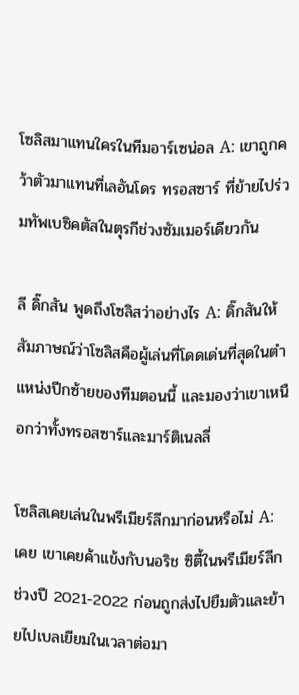โซลิสมาแทนใครในทีมอาร์เซน่อล A: เขาถูกคว้าตัวมาแทนที่เลอันโดร ทรอสซาร์ ที่ย้ายไปร่วมทัพเบซิคตัสในตุรกีช่วงซัมเมอร์เดียวกัน

ลี ดิ๊กสัน พูดถึงโซลิสว่าอย่างไร A: ดิ๊กสันให้สัมภาษณ์ว่าโซลิสคือผู้เล่นที่โดดเด่นที่สุดในตำแหน่งปีกซ้ายของทีมตอนนี้ และมองว่าเขาเหนือกว่าทั้งทรอสซาร์และมาร์ติเนลลี่

โซลิสเคยเล่นในพรีเมียร์ลีกมาก่อนหรือไม่ A: เคย เขาเคยค้าแข้งกับนอริช ซิตี้ในพรีเมียร์ลีกช่วงปี 2021-2022 ก่อนถูกส่งไปยืมตัวและย้ายไปเบลเยียมในเวลาต่อมา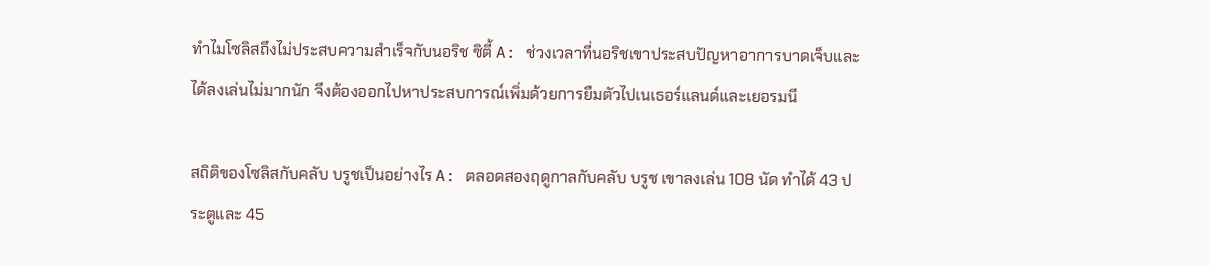ทำไมโซลิสถึงไม่ประสบความสำเร็จกับนอริช ซิตี้ A: ช่วงเวลาที่นอริชเขาประสบปัญหาอาการบาดเจ็บและได้ลงเล่นไม่มากนัก จึงต้องออกไปหาประสบการณ์เพิ่มด้วยการยืมตัวไปเนเธอร์แลนด์และเยอรมนี

สถิติของโซลิสกับคลับ บรูชเป็นอย่างไร A: ตลอดสองฤดูกาลกับคลับ บรูช เขาลงเล่น 108 นัด ทำได้ 43 ประตูและ 45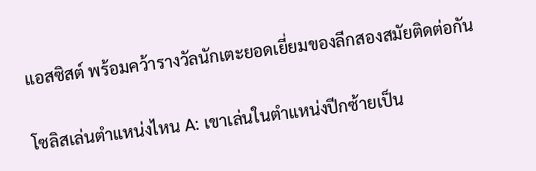แอสซิสต์ พร้อมคว้ารางวัลนักเตะยอดเยี่ยมของลีกสองสมัยติดต่อกัน

โซลิสเล่นตำแหน่งไหน A: เขาเล่นในตำแหน่งปีกซ้ายเป็น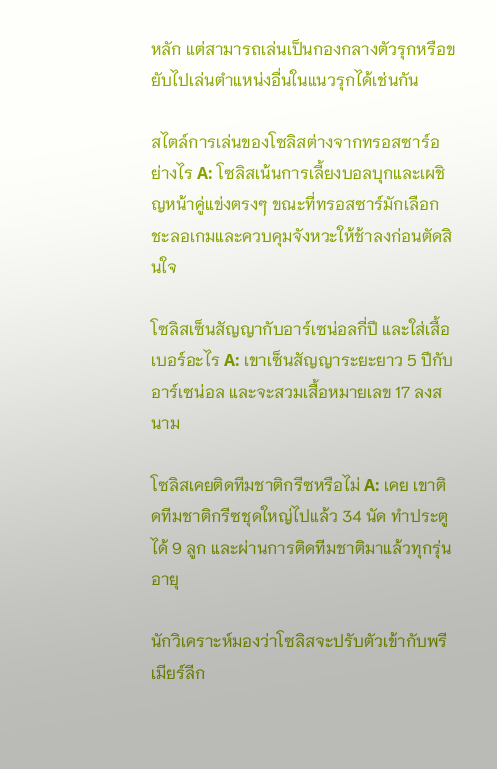หลัก แต่สามารถเล่นเป็นกองกลางตัวรุกหรือขยับไปเล่นตำแหน่งอื่นในแนวรุกได้เช่นกัน

สไตล์การเล่นของโซลิสต่างจากทรอสซาร์อย่างไร A: โซลิสเน้นการเลี้ยงบอลบุกและเผชิญหน้าคู่แข่งตรงๆ ขณะที่ทรอสซาร์มักเลือกชะลอเกมและควบคุมจังหวะให้ช้าลงก่อนตัดสินใจ

โซลิสเซ็นสัญญากับอาร์เซน่อลกี่ปี และใส่เสื้อเบอร์อะไร A: เขาเซ็นสัญญาระยะยาว 5 ปีกับอาร์เซน่อล และจะสวมเสื้อหมายเลข 17 ลงสนาม

โซลิสเคยติดทีมชาติกรีซหรือไม่ A: เคย เขาติดทีมชาติกรีซชุดใหญ่ไปแล้ว 34 นัด ทำประตูได้ 9 ลูก และผ่านการติดทีมชาติมาแล้วทุกรุ่นอายุ

นักวิเคราะห์มองว่าโซลิสจะปรับตัวเข้ากับพรีเมียร์ลีก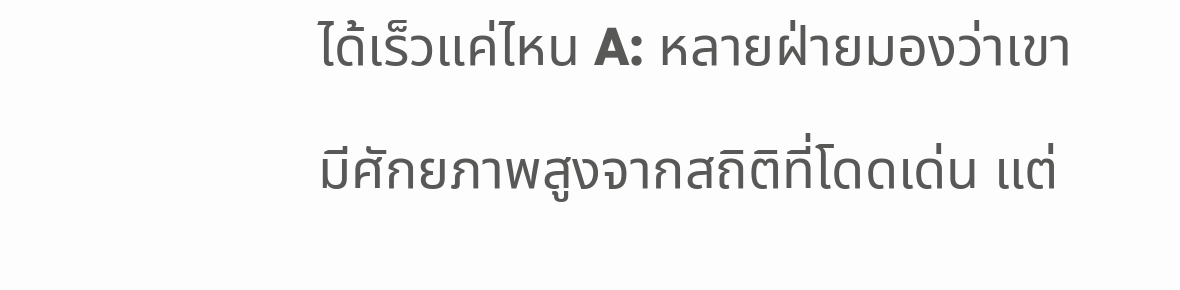ได้เร็วแค่ไหน A: หลายฝ่ายมองว่าเขามีศักยภาพสูงจากสถิติที่โดดเด่น แต่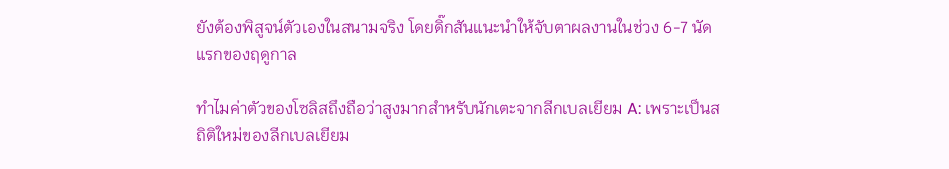ยังต้องพิสูจน์ตัวเองในสนามจริง โดยดิ๊กสันแนะนำให้จับตาผลงานในช่วง 6-7 นัดแรกของฤดูกาล

ทำไมค่าตัวของโซลิสถึงถือว่าสูงมากสำหรับนักเตะจากลีกเบลเยียม A: เพราะเป็นสถิติใหม่ของลีกเบลเยียม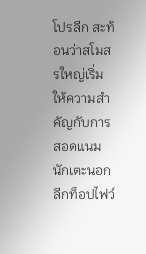โปรลีก สะท้อนว่าสโมสรใหญ่เริ่มให้ความสำคัญกับการสอดแนมนักเตะนอกลีกท็อปไฟว์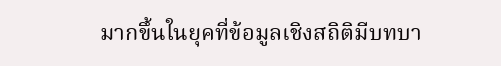มากขึ้นในยุคที่ข้อมูลเชิงสถิติมีบทบา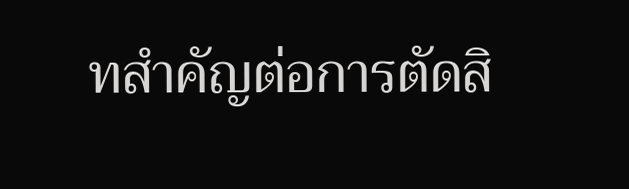ทสำคัญต่อการตัดสิ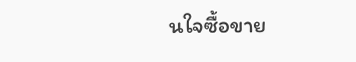นใจซื้อขาย